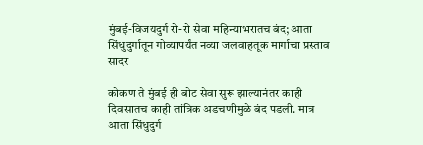मुंबई-विजयदुर्ग रो-रो सेवा महिन्याभरातच बंद; आता सिंधुदुर्गातून गोव्यापर्यंत नव्या जलवाहतूक मार्गाचा प्रस्ताव सादर

कोकण ते मुंबई ही बोट सेवा सुरू झाल्यानंतर काही दिवसातच काही तांत्रिक अडचणीमुळे बंद पडली. मात्र आता सिंधुदुर्ग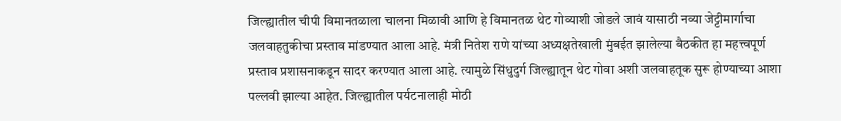जिल्ह्यातील चीपी विमानतळाला चालना मिळावी आणि हे विमानतळ थेट गोव्याशी जोडले जावं यासाठी नव्या जेट्टीमार्गाचा जलवाहतुकीचा प्रस्ताव मांडण्यात आला आहे. मंत्री नितेश राणे यांच्या अध्यक्षतेखाली मुंबईत झालेल्या बैठकीत हा महत्त्वपूर्ण प्रस्ताव प्रशासनाकडून सादर करण्यात आला आहे. त्यामुळे सिंधुदुर्ग जिल्ह्यातून थेट गोवा अशी जलवाहतूक सुरू होण्याच्या आशा पल्लवी झाल्या आहेत. जिल्ह्यातील पर्यटनालाही मोठी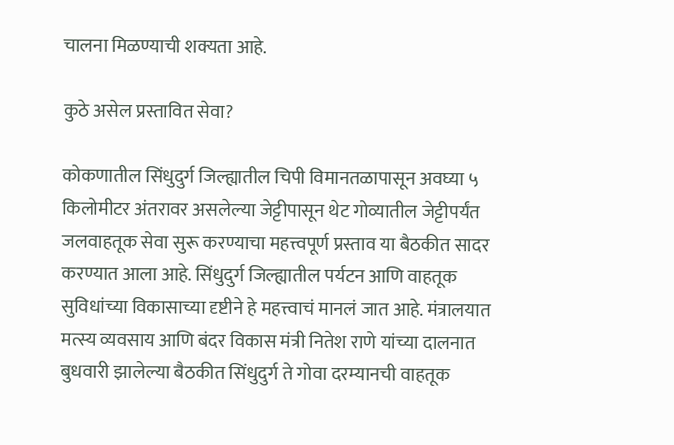चालना मिळण्याची शक्यता आहे.

कुठे असेल प्रस्तावित सेवा?

कोकणातील सिंधुदुर्ग जिल्ह्यातील चिपी विमानतळापासून अवघ्या ५ किलोमीटर अंतरावर असलेल्या जेट्टीपासून थेट गोव्यातील जेट्टीपर्यंत जलवाहतूक सेवा सुरू करण्याचा महत्त्वपूर्ण प्रस्ताव या बैठकीत सादर करण्यात आला आहे. सिंधुदुर्ग जिल्ह्यातील पर्यटन आणि वाहतूक सुविधांच्या विकासाच्या दृष्टीने हे महत्त्वाचं मानलं जात आहे. मंत्रालयात मत्स्य व्यवसाय आणि बंदर विकास मंत्री नितेश राणे यांच्या दालनात बुधवारी झालेल्या बैठकीत सिंधुदुर्ग ते गोवा दरम्यानची वाहतूक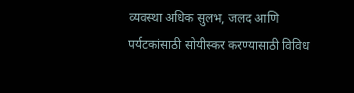व्यवस्था अधिक सुलभ, जलद आणि पर्यटकांसाठी सोयीस्कर करण्यासाठी विविध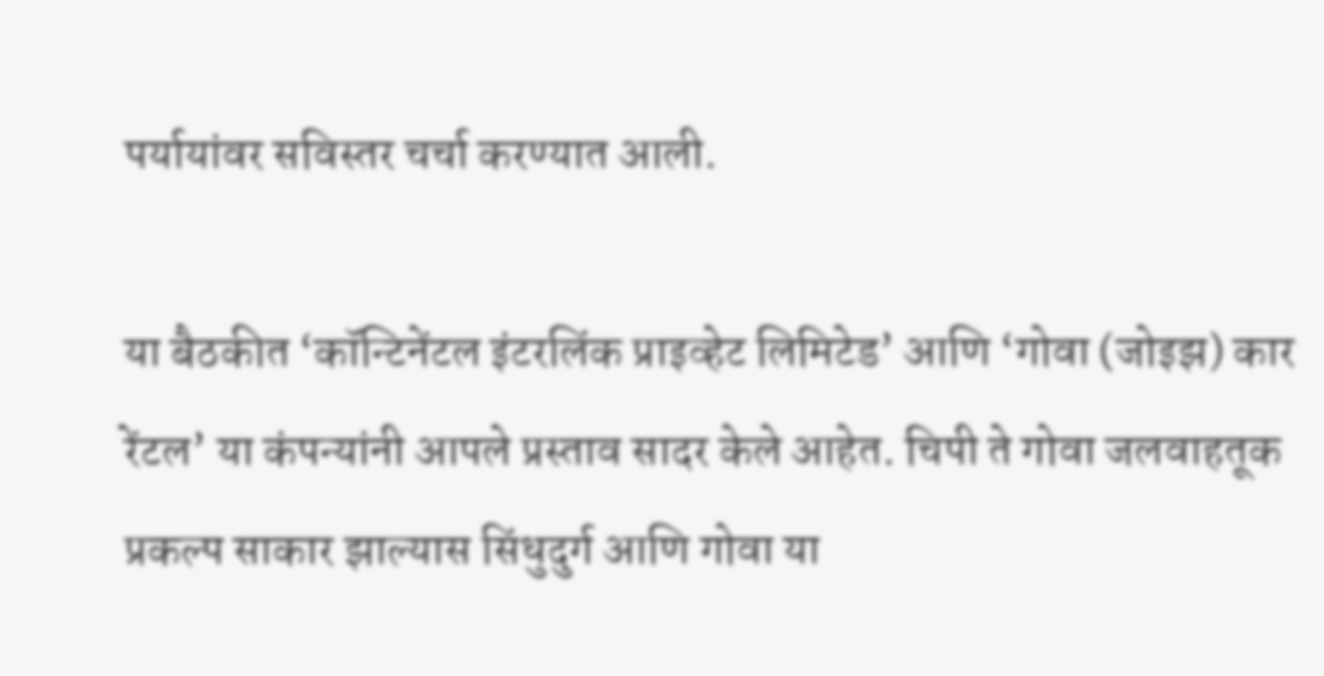पर्यायांवर सविस्तर चर्चा करण्यात आली.

या बैठकीत ‘कॉन्टिनेंटल इंटरलिंक प्राइव्हेट लिमिटेड’ आणि ‘गोवा (जोइझ) कार रेंटल’ या कंपन्यांनी आपले प्रस्ताव सादर केले आहेत. चिपी ते गोवा जलवाहतूक प्रकल्प साकार झाल्यास सिंधुदुर्ग आणि गोवा या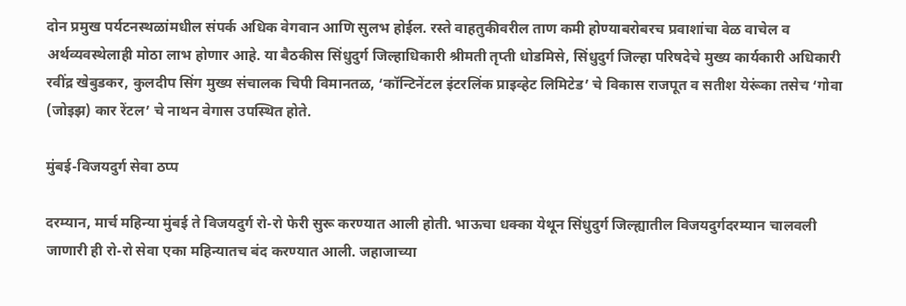दोन प्रमुख पर्यटनस्थळांमधील संपर्क अधिक वेगवान आणि सुलभ होईल. रस्ते वाहतुकीवरील ताण कमी होण्याबरोबरच प्रवाशांचा वेळ वाचेल व अर्थव्यवस्थेलाही मोठा लाभ होणार आहे. या बैठकीस सिंधुदुर्ग जिल्हाधिकारी श्रीमती तृप्ती धोडमिसे, सिंधुदुर्ग जिल्हा परिषदेचे मुख्य कार्यकारी अधिकारी रवींद्र खेबुडकर, कुलदीप सिंग मुख्य संचालक चिपी विमानतळ, ‘कॉन्टिनेंटल इंटरलिंक प्राइव्हेट लिमिटेड’ चे विकास राजपूत व सतीश येरूंका तसेच ‘गोवा (जोइझ) कार रेंटल’ चे नाथन वेगास उपस्थित होते.

मुंबई-विजयदुर्ग सेवा ठप्प

दरम्यान, मार्च महिन्या मुंबई ते विजयदुर्ग रो-रो फेरी सुरू करण्यात आली होती. भाऊचा धक्का येथून सिंधुदुर्ग जिल्ह्यातील विजयदुर्गदरम्यान चालवली जाणारी ही रो-रो सेवा एका महिन्यातच बंद करण्यात आली. जहाजाच्या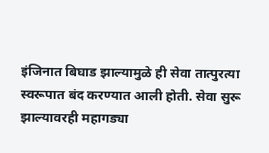इंजिनात बिघाड झाल्यामुळे ही सेवा तात्पुरत्या स्वरूपात बंद करण्यात आली होती. सेवा सुरू झाल्यावरही महागड्या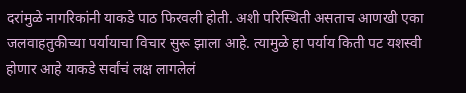दरांमुळे नागरिकांनी याकडे पाठ फिरवली होती. अशी परिस्थिती असताच आणखी एका जलवाहतुकीच्या पर्यायाचा विचार सुरू झाला आहे. त्यामुळे हा पर्याय किती पट यशस्वी होणार आहे याकडे सर्वांचं लक्ष लागलेलं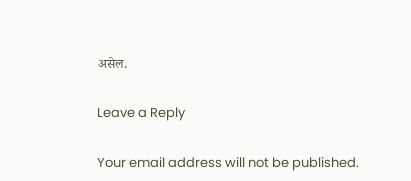असेल.

Leave a Reply

Your email address will not be published.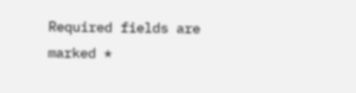Required fields are marked *